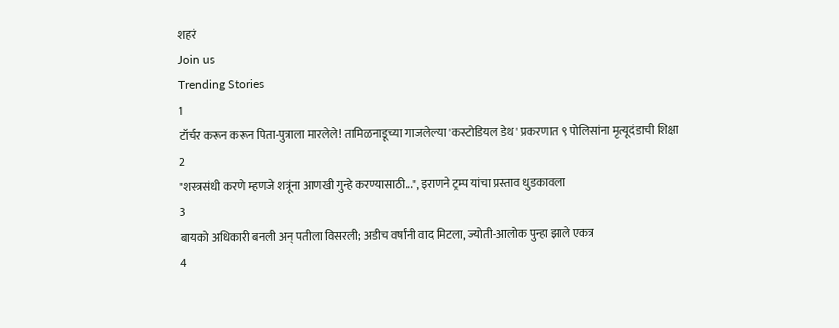शहरं
Join us
Trending Stories
1
टॉर्चर करून करून पिता-पुत्राला मारलेले! तामिळनाडूच्या गाजलेल्या 'कस्टोडियल डेथ' प्रकरणात ९ पोलिसांना मृत्यूदंडाची शिक्षा
2
"शस्त्रसंधी करणे म्हणजे शत्रूंना आणखी गुन्हे करण्यासाठी...", इराणने ट्रम्प यांचा प्रस्ताव धुडकावला
3
बायको अधिकारी बनली अन् पतीला विसरली; अडीच वर्षांनी वाद मिटला, ज्योती-आलोक पुन्हा झाले एकत्र
4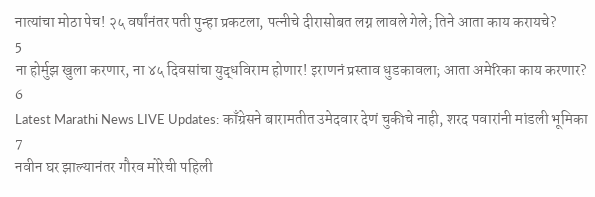नात्यांचा मोठा पेच! २५ वर्षांनंतर पती पुन्हा प्रकटला, पत्नीचे दीरासोबत लग्न लावले गेले; तिने आता काय करायचे?
5
ना होर्मुझ खुला करणार, ना ४५ दिवसांचा युद्धविराम होणार! इराणनं प्रस्ताव धुडकावला; आता अमेरिका काय करणार?
6
Latest Marathi News LIVE Updates: काँग्रेसने बारामतीत उमेदवार देणं चुकीचे नाही, शरद पवारांनी मांडली भूमिका
7
नवीन घर झाल्यानंतर गौरव मोरेची पहिली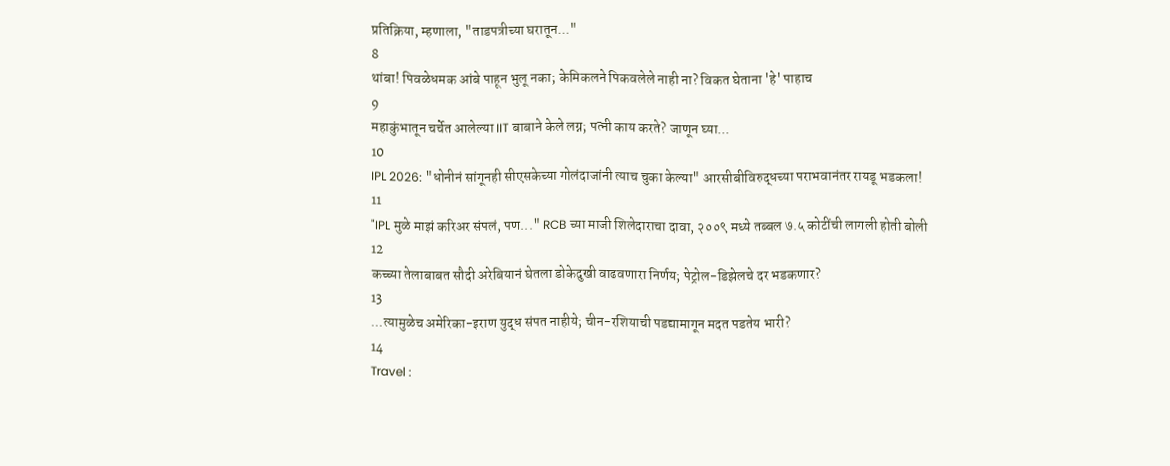प्रतिक्रिया, म्हणाला, "ताडपत्रीच्या घरातून..."
8
थांबा! पिवळेधमक आंबे पाहून भुलू नका; केमिकलने पिकवलेले नाही ना? विकत घेताना 'हे' पाहाच
9
महाकुंभातून चर्चेत आलेल्या IIT बाबाने केले लग्न; पत्नी काय करते? जाणून घ्या...
10
IPL 2026: "धोनीनं सांगूनही सीएसकेच्या गोलंदाजांनी त्याच चुका केल्या" आरसीबीविरुद्धच्या पराभवानंतर रायडू भडकला!
11
"IPL मुळे माझं करिअर संपलं, पण..." RCB च्या माजी शिलेदाराचा दावा, २००९ मध्ये तब्बल ७.५ कोटींची लागली होती बोली
12
कच्च्या तेलाबाबत सौदी अरेबियानं घेतला डोकेदुखी वाढवणारा निर्णय; पेट्रोल-डिझेलचे दर भडकणार?
13
...त्यामुळेच अमेरिका-इराण युद्ध संपत नाहीये; चीन-रशियाची पडद्यामागून मदत पडतेय भारी?
14
Travel :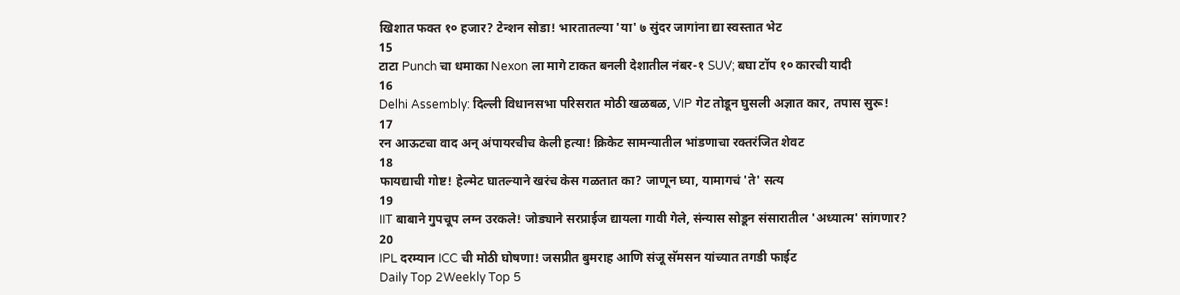खिशात फक्त १० हजार? टेन्शन सोडा! भारतातल्या 'या' ७ सुंदर जागांना द्या स्वस्तात भेट
15
टाटा Punch चा धमाका Nexon ला मागे टाकत बनली देशातील नंबर-१ SUV; बघा टॉप १० कारची यादी
16
Delhi Assembly: दिल्ली विधानसभा परिसरात मोठी खळबळ, VIP गेट तोडून घुसली अज्ञात कार, तपास सुरू!
17
रन आऊटचा वाद अन् अंपायरचीच केली हत्या! क्रिकेट सामन्यातील भांडणाचा रक्तरंजित शेवट
18
फायद्याची गोष्ट! हेल्मेट घातल्याने खरंच केस गळतात का? जाणून घ्या, यामागचं 'ते' सत्य
19
IIT बाबाने गुपचूप लग्न उरकले! जोड्याने सरप्राईज द्यायला गावी गेले, संन्यास सोडून संसारातील 'अध्यात्म' सांगणार?
20
IPL दरम्यान ICC ची मोठी घोषणा! जसप्रीत बुमराह आणि संजू सॅमसन यांच्यात तगडी फाईट
Daily Top 2Weekly Top 5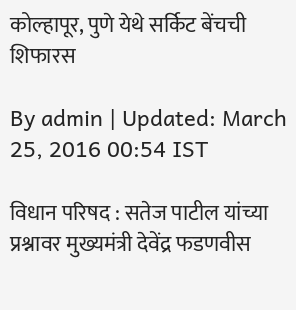कोल्हापूर, पुणे येथे सर्किट बेंचची शिफारस

By admin | Updated: March 25, 2016 00:54 IST

विधान परिषद : सतेज पाटील यांच्या प्रश्नावर मुख्यमंत्री देवेंद्र फडणवीस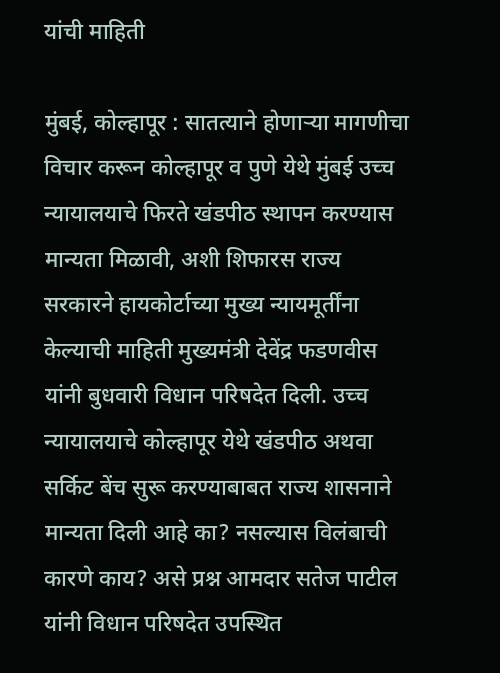यांची माहिती

मुंबई, कोल्हापूर : सातत्याने होणाऱ्या मागणीचा विचार करून कोल्हापूर व पुणे येथे मुंबई उच्च न्यायालयाचे फिरते खंडपीठ स्थापन करण्यास मान्यता मिळावी, अशी शिफारस राज्य सरकारने हायकोर्टाच्या मुख्य न्यायमूर्तींना केल्याची माहिती मुख्यमंत्री देवेंद्र फडणवीस यांनी बुधवारी विधान परिषदेत दिली. उच्च न्यायालयाचे कोल्हापूर येथे खंडपीठ अथवा सर्किट बेंच सुरू करण्याबाबत राज्य शासनाने मान्यता दिली आहे का? नसल्यास विलंबाची कारणे काय? असे प्रश्न आमदार सतेज पाटील यांनी विधान परिषदेत उपस्थित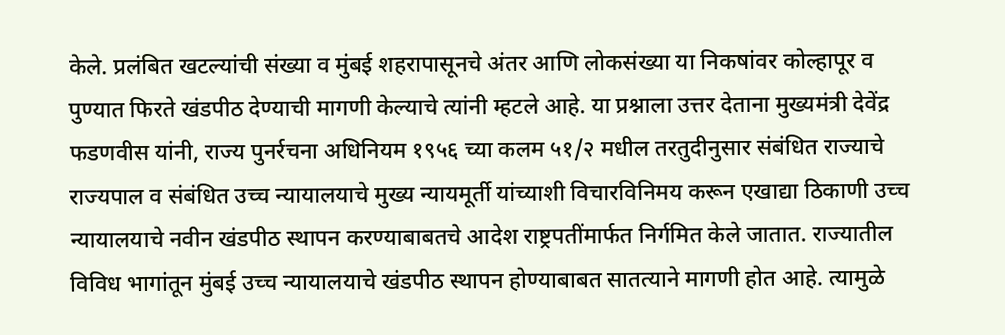केले. प्रलंबित खटल्यांची संख्या व मुंबई शहरापासूनचे अंतर आणि लोकसंख्या या निकषांवर कोल्हापूर व पुण्यात फिरते खंडपीठ देण्याची मागणी केल्याचे त्यांनी म्हटले आहे. या प्रश्नाला उत्तर देताना मुख्यमंत्री देवेंद्र फडणवीस यांनी, राज्य पुनर्रचना अधिनियम १९५६ च्या कलम ५१/२ मधील तरतुदीनुसार संबंधित राज्याचे राज्यपाल व संबंधित उच्च न्यायालयाचे मुख्य न्यायमूर्ती यांच्याशी विचारविनिमय करून एखाद्या ठिकाणी उच्च न्यायालयाचे नवीन खंडपीठ स्थापन करण्याबाबतचे आदेश राष्ट्रपतींमार्फत निर्गमित केले जातात. राज्यातील विविध भागांतून मुंबई उच्च न्यायालयाचे खंडपीठ स्थापन होण्याबाबत सातत्याने मागणी होत आहे. त्यामुळे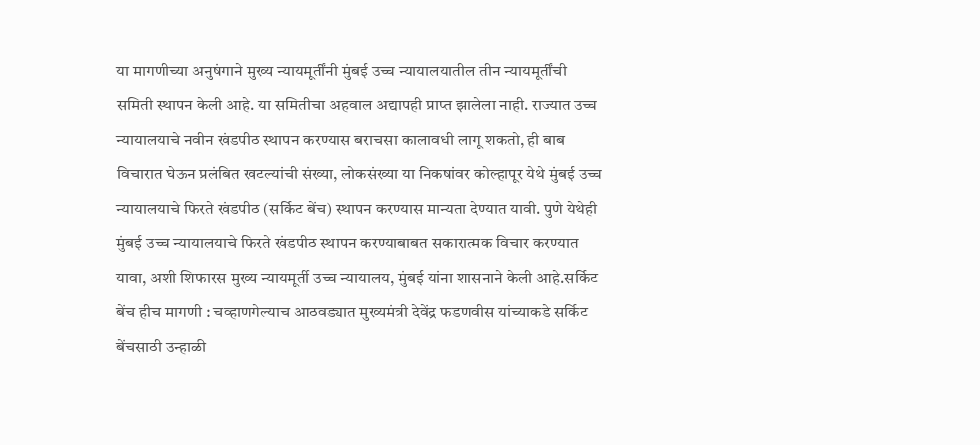या मागणीच्या अनुषंगाने मुख्य न्यायमूर्तींनी मुंबई उच्च न्यायालयातील तीन न्यायमूर्तींची समिती स्थापन केली आहे. या समितीचा अहवाल अद्यापही प्राप्त झालेला नाही. राज्यात उच्च न्यायालयाचे नवीन खंडपीठ स्थापन करण्यास बराचसा कालावधी लागू शकतो, ही बाब विचारात घेऊन प्रलंबित खटल्यांची संख्या, लोकसंख्या या निकषांवर कोल्हापूर येथे मुंबई उच्च न्यायालयाचे फिरते खंडपीठ (सर्किट बेंच) स्थापन करण्यास मान्यता देण्यात यावी. पुणे येथेही मुंबई उच्च न्यायालयाचे फिरते खंडपीठ स्थापन करण्याबाबत सकारात्मक विचार करण्यात यावा, अशी शिफारस मुख्य न्यायमूर्ती उच्च न्यायालय, मुंबई यांना शासनाने केली आहे.सर्किट बेंच हीच मागणी : चव्हाणगेल्याच आठवड्यात मुख्यमंत्री देवेंद्र फडणवीस यांच्याकडे सर्किट बेंचसाठी उन्हाळी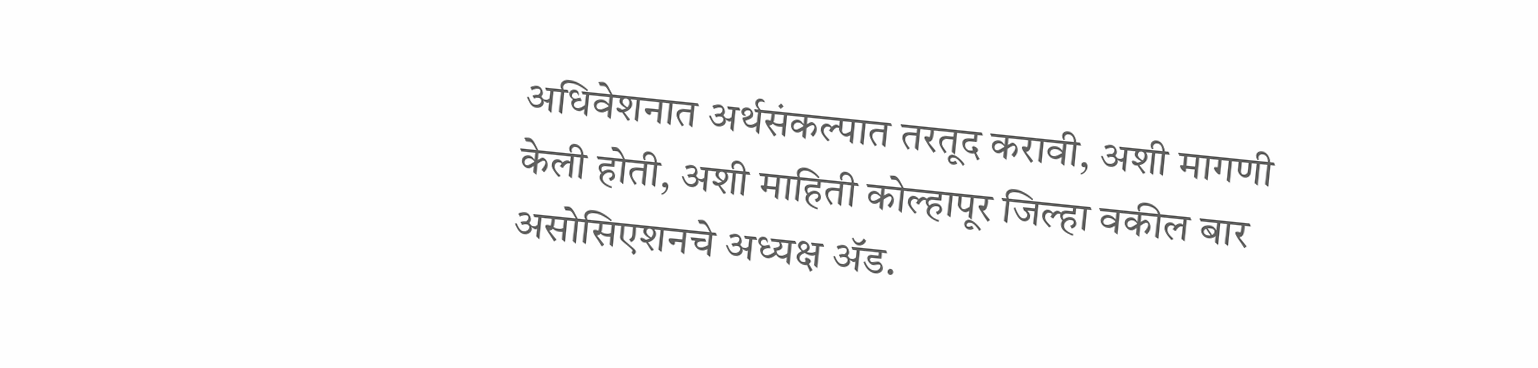अधिवेशनात अर्थसंकल्पात तरतूद करावी, अशी मागणी केली होती, अशी माहिती कोल्हापूर जिल्हा वकील बार असोसिएशनचे अध्यक्ष अ‍ॅड.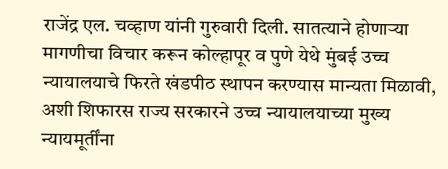राजेंद्र एल. चव्हाण यांनी गुरुवारी दिली. सातत्याने होणाऱ्या मागणीचा विचार करून कोल्हापूर व पुणे येथे मुंबई उच्च न्यायालयाचे फिरते खंडपीठ स्थापन करण्यास मान्यता मिळावी, अशी शिफारस राज्य सरकारने उच्च न्यायालयाच्या मुख्य न्यायमूर्तींना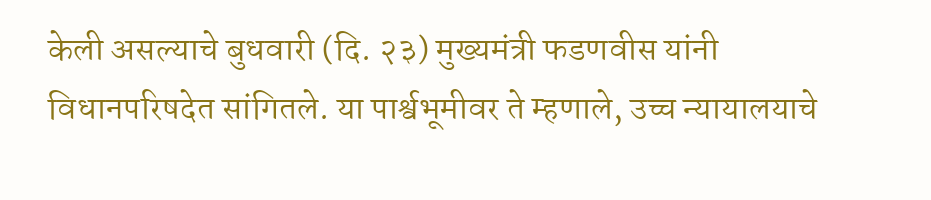केली असल्याचे बुधवारी (दि. २३) मुख्यमंत्री फडणवीस यांनी विधानपरिषदेत सांगितले. या पार्श्वभूमीवर ते म्हणाले, उच्च न्यायालयाचे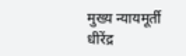मुख्य न्यायमूर्ती धीरेंद्र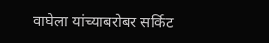वाघेला यांच्याबरोबर सर्किट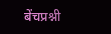बेंचप्रश्नी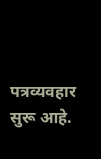पत्रव्यवहार सुरू आहे.